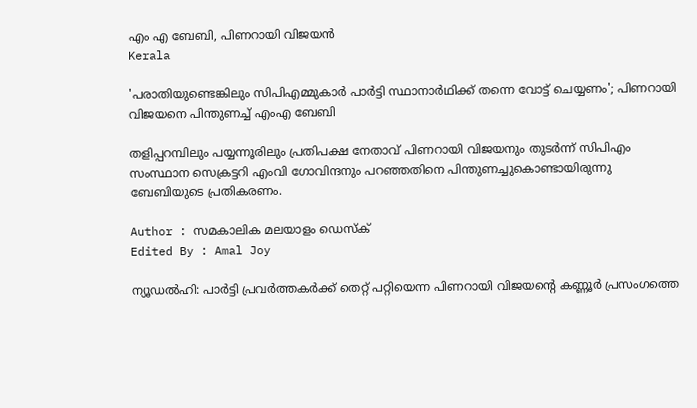എം എ ബേബി, പിണറായി വിജയൻ
Kerala

'പരാതിയുണ്ടെങ്കിലും സിപിഎമ്മുകാര്‍ പാര്‍ട്ടി സ്ഥാനാര്‍ഥിക്ക് തന്നെ വോട്ട് ചെയ്യണം'; പിണറായി വിജയനെ പിന്തുണച്ച് എംഎ ബേബി

തളിപ്പറമ്പിലും പയ്യന്നൂരിലും പ്രതിപക്ഷ നേതാവ് പിണറായി വിജയനും തുടര്‍ന്ന് സിപിഎം സംസ്ഥാന സെക്രട്ടറി എംവി ഗോവിന്ദനും പറഞ്ഞതിനെ പിന്തുണച്ചുകൊണ്ടായിരുന്നു ബേബിയുടെ പ്രതികരണം.

Author : സമകാലിക മലയാളം ഡെസ്ക്
Edited By : Amal Joy

ന്യൂഡല്‍ഹി: പാര്‍ട്ടി പ്രവര്‍ത്തകര്‍ക്ക് തെറ്റ് പറ്റിയെന്ന പിണറായി വിജയന്റെ കണ്ണൂര്‍ പ്രസംഗത്തെ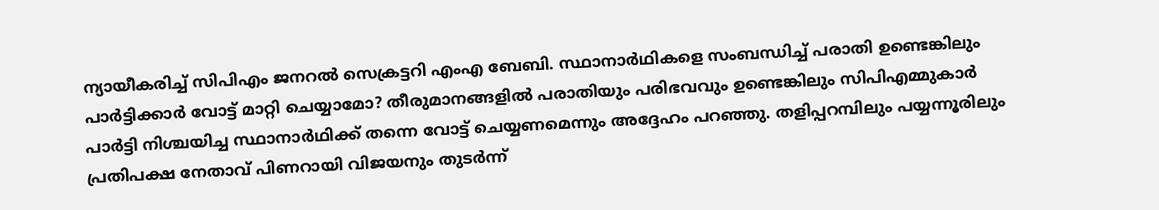ന്യായീകരിച്ച് സിപിഎം ജനറല്‍ സെക്രട്ടറി എംഎ ബേബി. സ്ഥാനാര്‍ഥികളെ സംബന്ധിച്ച് പരാതി ഉണ്ടെങ്കിലും പാര്‍ട്ടിക്കാര്‍ വോട്ട് മാറ്റി ചെയ്യാമോ? തീരുമാനങ്ങളില്‍ പരാതിയും പരിഭവവും ഉണ്ടെങ്കിലും സിപിഎമ്മുകാര്‍ പാര്‍ട്ടി നിശ്ചയിച്ച സ്ഥാനാര്‍ഥിക്ക് തന്നെ വോട്ട് ചെയ്യണമെന്നും അദ്ദേഹം പറഞ്ഞു. തളിപ്പറമ്പിലും പയ്യന്നൂരിലും പ്രതിപക്ഷ നേതാവ് പിണറായി വിജയനും തുടര്‍ന്ന്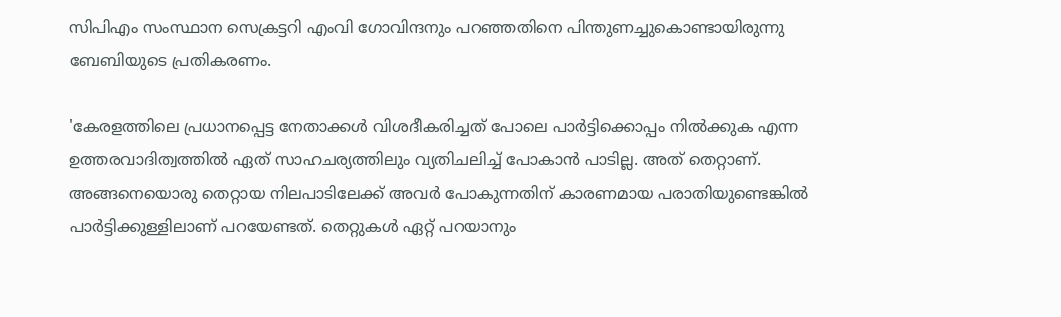സിപിഎം സംസ്ഥാന സെക്രട്ടറി എംവി ഗോവിന്ദനും പറഞ്ഞതിനെ പിന്തുണച്ചുകൊണ്ടായിരുന്നു ബേബിയുടെ പ്രതികരണം.

'കേരളത്തിലെ പ്രധാനപ്പെട്ട നേതാക്കള്‍ വിശദീകരിച്ചത് പോലെ പാര്‍ട്ടിക്കൊപ്പം നില്‍ക്കുക എന്ന ഉത്തരവാദിത്വത്തില്‍ ഏത് സാഹചര്യത്തിലും വ്യതിചലിച്ച് പോകാന്‍ പാടില്ല. അത് തെറ്റാണ്. അങ്ങനെയൊരു തെറ്റായ നിലപാടിലേക്ക് അവര്‍ പോകുന്നതിന് കാരണമായ പരാതിയുണ്ടെങ്കില്‍ പാര്‍ട്ടിക്കുള്ളിലാണ് പറയേണ്ടത്. തെറ്റുകള്‍ ഏറ്റ് പറയാനും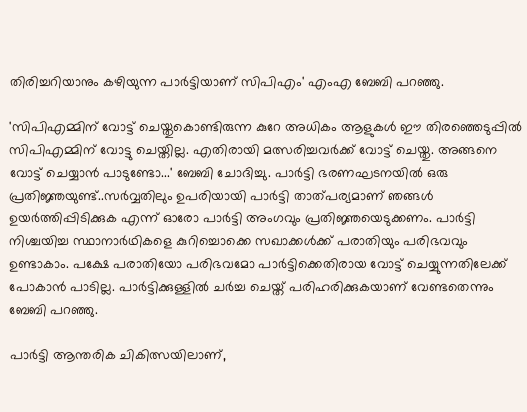തിരിച്ചറിയാനും കഴിയുന്ന പാര്‍ട്ടിയാണ് സിപിഎം' എംഎ ബേബി പറഞ്ഞു.

'സിപിഎമ്മിന് വോട്ട് ചെയ്തുകൊണ്ടിരുന്ന കുറേ അധികം ആളുകള്‍ ഈ തിരഞ്ഞെടുപ്പില്‍ സിപിഎമ്മിന് വോട്ടു ചെയ്തില്ല. എതിരായി മത്സരിച്ചവര്‍ക്ക് വോട്ട് ചെയ്തു. അങ്ങനെ വോട്ട് ചെയ്യാന്‍ പാടുണ്ടോ...' ബേബി ചോദിച്ചു. പാര്‍ട്ടി ഭരണഘടനയില്‍ ഒരു പ്രതിജ്ഞയുണ്ട്..സര്‍വ്വതിലും ഉപരിയായി പാര്‍ട്ടി താത്പര്യമാണ് ഞങ്ങള്‍ ഉയര്‍ത്തിപ്പിടിക്കുക എന്ന് ഓരോ പാര്‍ട്ടി അംഗവും പ്രതിജ്ഞയെടുക്കണം. പാര്‍ട്ടി നിശ്ചയിച്ച സ്ഥാനാര്‍ഥികളെ കുറിച്ചൊക്കെ സഖാക്കള്‍ക്ക് പരാതിയും പരിഭവവും ഉണ്ടാകാം. പക്ഷേ പരാതിയോ പരിഭവമോ പാര്‍ട്ടിക്കെതിരായ വോട്ട് ചെയ്യുന്നതിലേക്ക് പോകാന്‍ പാടില്ല. പാര്‍ട്ടിക്കുള്ളില്‍ ചര്‍ച്ച ചെയ്ത് പരിഹരിക്കുകയാണ് വേണ്ടതെന്നും ബേബി പറഞ്ഞു.

പാര്‍ട്ടി ആന്തരിക ചികിത്സയിലാണ്,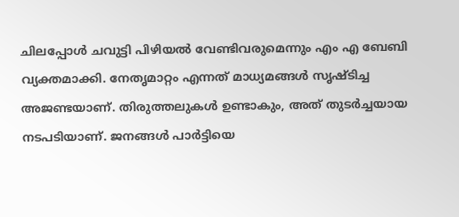ചിലപ്പോള്‍ ചവുട്ടി പിഴിയല്‍ വേണ്ടിവരുമെന്നും എം എ ബേബി വ്യക്തമാക്കി. നേതൃമാറ്റം എന്നത് മാധ്യമങ്ങള്‍ സൃഷ്ടിച്ച അജണ്ടയാണ്. തിരുത്തലുകള്‍ ഉണ്ടാകും, അത് തുടര്‍ച്ചയായ നടപടിയാണ്. ജനങ്ങള്‍ പാര്‍ട്ടിയെ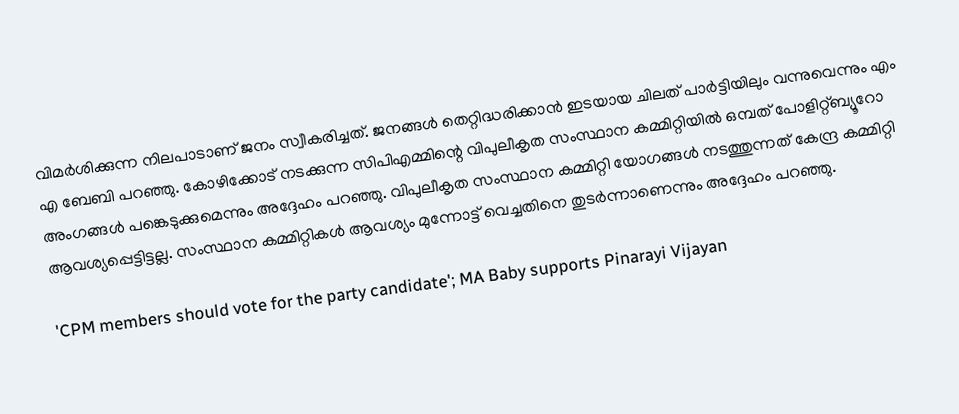വിമര്‍ശിക്കുന്ന നിലപാടാണ് ജനം സ്വീകരിച്ചത്. ജനങ്ങള്‍ തെറ്റിദ്ധരിക്കാന്‍ ഇടയായ ചിലത് പാര്‍ട്ടിയിലും വന്നുവെന്നും എം എ ബേബി പറഞ്ഞു. കോഴിക്കോട് നടക്കുന്ന സിപിഎമ്മിന്റെ വിപുലീകൃത സംസ്ഥാന കമ്മിറ്റിയില്‍ ഒമ്പത് പോളിറ്റ്ബ്യൂറോ അംഗങ്ങള്‍ പങ്കെടുക്കുമെന്നും അദ്ദേഹം പറഞ്ഞു. വിപുലീകൃത സംസ്ഥാന കമ്മിറ്റി യോഗങ്ങള്‍ നടത്തുന്നത് കേന്ദ്ര കമ്മിറ്റി ആവശ്യപ്പെട്ടിട്ടല്ല. സംസ്ഥാന കമ്മിറ്റികള്‍ ആവശ്യം മുന്നോട്ട് വെച്ചതിനെ തുടര്‍ന്നാണെന്നും അദ്ദേഹം പറഞ്ഞു.

'CPM members should vote for the party candidate'; MA Baby supports Pinarayi Vijayan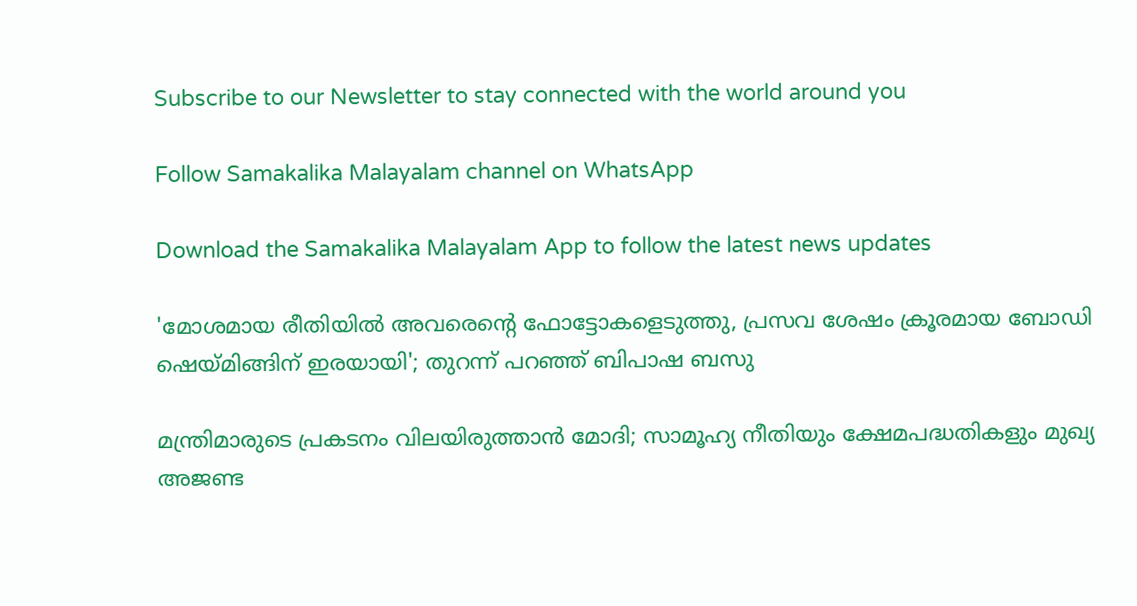Subscribe to our Newsletter to stay connected with the world around you

Follow Samakalika Malayalam channel on WhatsApp

Download the Samakalika Malayalam App to follow the latest news updates

'മോശമായ രീതിയിൽ അവരെന്റെ ഫോട്ടോകളെടുത്തു, പ്രസവ ശേഷം ക്രൂരമായ ബോഡി ഷെയ്മിങ്ങിന് ഇരയായി'; തുറന്ന് പറഞ്ഞ് ബിപാഷ ബസു

മന്ത്രിമാരുടെ പ്രകടനം വിലയിരുത്താന്‍ മോദി; സാമൂഹ്യ നീതിയും ക്ഷേമപദ്ധതികളും മുഖ്യ അജണ്ട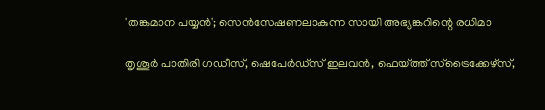'തങ്കമാന പയ്യൻ'; സെൻസേഷണലാകുന്ന സായി അഭ്യങ്കറിന്റെ രധിമാ

തൃശൂര്‍ പാതിരി ഗഡീസ്, ഷെപേര്‍ഡ്‌സ് ഇലവന്‍, ഫെയ്ത്ത് സ്‌ട്രൈക്കേഴ്‌സ്,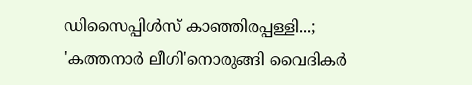ഡിസൈപ്പിള്‍സ് കാഞ്ഞിരപ്പള്ളി...; 'കത്തനാര്‍ ലീഗി'നൊരുങ്ങി വൈദികര്‍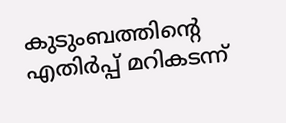കുടുംബത്തിന്റെ എതിർപ്പ് മറികടന്ന്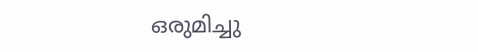ഒരുമിച്ചു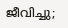ജീവിച്ചു;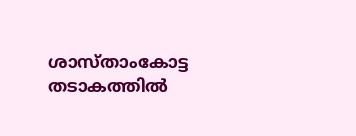ശാസ്താംകോട്ട തടാകത്തിൽ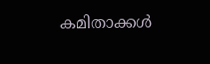കമിതാക്കൾ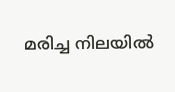മരിച്ച നിലയിൽ